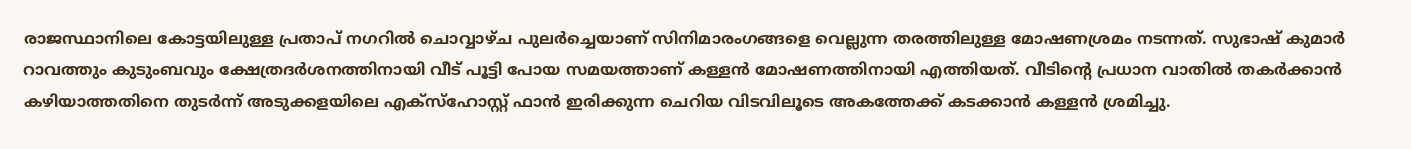രാജസ്ഥാനിലെ കോട്ടയിലുള്ള പ്രതാപ് നഗറിൽ ചൊവ്വാഴ്ച പുലർച്ചെയാണ് സിനിമാരംഗങ്ങളെ വെല്ലുന്ന തരത്തിലുള്ള മോഷണശ്രമം നടന്നത്. സുഭാഷ് കുമാർ റാവത്തും കുടുംബവും ക്ഷേത്രദർശനത്തിനായി വീട് പൂട്ടി പോയ സമയത്താണ് കള്ളൻ മോഷണത്തിനായി എത്തിയത്. വീടിന്റെ പ്രധാന വാതിൽ തകർക്കാൻ കഴിയാത്തതിനെ തുടർന്ന് അടുക്കളയിലെ എക്സ്ഹോസ്റ്റ് ഫാൻ ഇരിക്കുന്ന ചെറിയ വിടവിലൂടെ അകത്തേക്ക് കടക്കാൻ കള്ളൻ ശ്രമിച്ചു.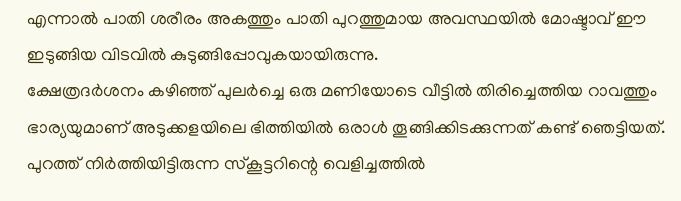എന്നാൽ പാതി ശരീരം അകത്തും പാതി പുറത്തുമായ അവസ്ഥയിൽ മോഷ്ടാവ് ഈ ഇടുങ്ങിയ വിടവിൽ കുടുങ്ങിപ്പോവുകയായിരുന്നു.
ക്ഷേത്രദർശനം കഴിഞ്ഞ് പുലർച്ചെ ഒരു മണിയോടെ വീട്ടിൽ തിരിച്ചെത്തിയ റാവത്തും ഭാര്യയുമാണ് അടുക്കളയിലെ ഭിത്തിയിൽ ഒരാൾ തൂങ്ങിക്കിടക്കുന്നത് കണ്ട് ഞെട്ടിയത്. പുറത്ത് നിർത്തിയിട്ടിരുന്ന സ്കൂട്ടറിന്റെ വെളിച്ചത്തിൽ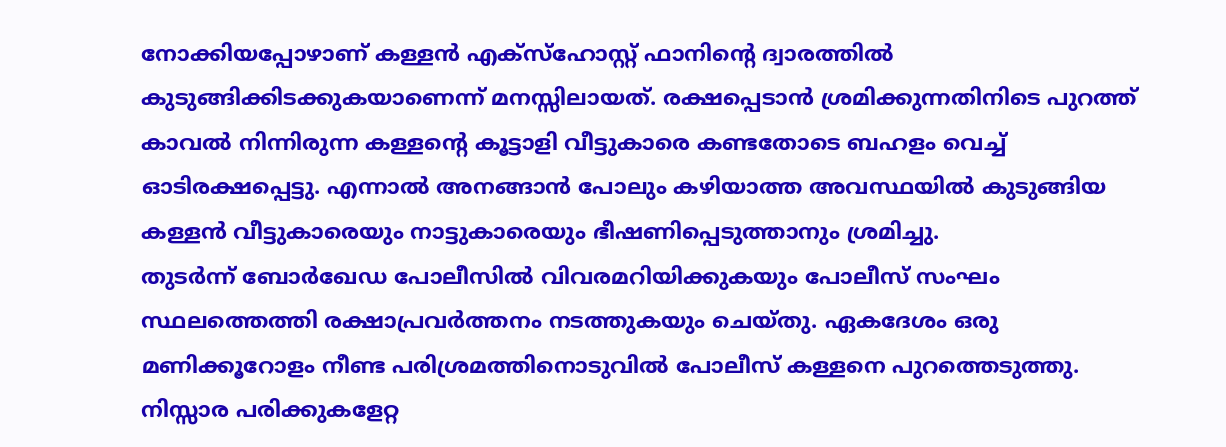നോക്കിയപ്പോഴാണ് കള്ളൻ എക്സ്ഹോസ്റ്റ് ഫാനിന്റെ ദ്വാരത്തിൽ കുടുങ്ങിക്കിടക്കുകയാണെന്ന് മനസ്സിലായത്. രക്ഷപ്പെടാൻ ശ്രമിക്കുന്നതിനിടെ പുറത്ത് കാവൽ നിന്നിരുന്ന കള്ളന്റെ കൂട്ടാളി വീട്ടുകാരെ കണ്ടതോടെ ബഹളം വെച്ച് ഓടിരക്ഷപ്പെട്ടു. എന്നാൽ അനങ്ങാൻ പോലും കഴിയാത്ത അവസ്ഥയിൽ കുടുങ്ങിയ കള്ളൻ വീട്ടുകാരെയും നാട്ടുകാരെയും ഭീഷണിപ്പെടുത്താനും ശ്രമിച്ചു.
തുടർന്ന് ബോർഖേഡ പോലീസിൽ വിവരമറിയിക്കുകയും പോലീസ് സംഘം സ്ഥലത്തെത്തി രക്ഷാപ്രവർത്തനം നടത്തുകയും ചെയ്തു. ഏകദേശം ഒരു മണിക്കൂറോളം നീണ്ട പരിശ്രമത്തിനൊടുവിൽ പോലീസ് കള്ളനെ പുറത്തെടുത്തു. നിസ്സാര പരിക്കുകളേറ്റ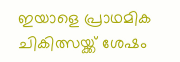ഇയാളെ പ്രാഥമിക ചികിത്സയ്ക്ക് ശേഷം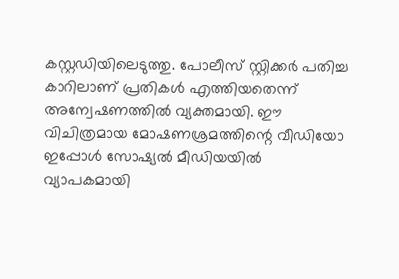കസ്റ്റഡിയിലെടുത്തു. പോലീസ് സ്റ്റിക്കർ പതിച്ച കാറിലാണ് പ്രതികൾ എത്തിയതെന്ന് അന്വേഷണത്തിൽ വ്യക്തമായി. ഈ വിചിത്രമായ മോഷണശ്രമത്തിന്റെ വീഡിയോ ഇപ്പോൾ സോഷ്യൽ മീഡിയയിൽ വ്യാപകമായി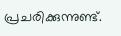പ്രചരിക്കുന്നുണ്ട്.